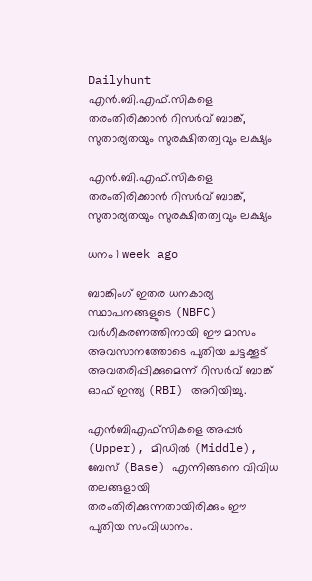Dailyhunt
എന്‍.ബി.എഫ്.സികളെ തരംതിരിക്കാന്‍ റിസര്‍വ് ബാങ്ക്, സുതാര്യതയും സുരക്ഷിതത്വവും ലക്ഷ്യം

എന്‍.ബി.എഫ്.സികളെ തരംതിരിക്കാന്‍ റിസര്‍വ് ബാങ്ക്, സുതാര്യതയും സുരക്ഷിതത്വവും ലക്ഷ്യം

ധനം 1 week ago

ബാങ്കിംഗ് ഇതര ധനകാര്യ സ്ഥാപനങ്ങളുടെ (NBFC) വർഗീകരണത്തിനായി ഈ മാസം അവസാനത്തോടെ പുതിയ ചട്ടക്കൂട് അവതരിപ്പിക്കുമെന്ന് റിസർവ് ബാങ്ക് ഓഫ് ഇന്ത്യ (RBI) അറിയിച്ചു.

എൻ‌ബി‌എഫ്‌സികളെ അപ്പർ (Upper), മിഡില്‍ (Middle), ബേസ് (Base) എന്നിങ്ങനെ വിവിധ തലങ്ങളായി തരംതിരിക്കുന്നതായിരിക്കും ഈ പുതിയ സംവിധാനം.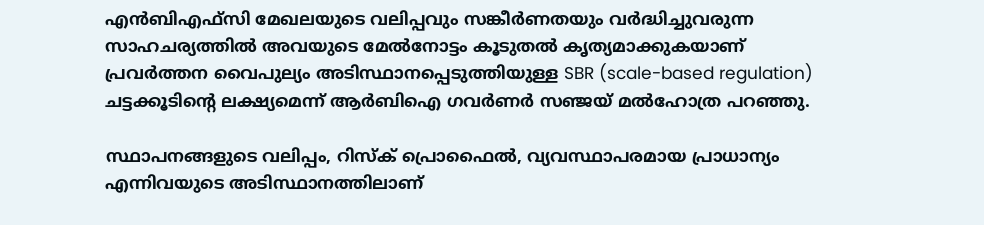എൻ‌ബി‌എഫ്‌സി മേഖലയുടെ വലിപ്പവും സങ്കീർണതയും വർദ്ധിച്ചുവരുന്ന സാഹചര്യത്തില്‍ അവയുടെ മേല്‍നോട്ടം കൂടുതല്‍ കൃത്യമാക്കുകയാണ് പ്രവര്‍ത്തന വൈപുല്യം അടിസ്ഥാനപ്പെടുത്തിയുള്ള SBR (scale-based regulation) ചട്ടക്കൂടിന്റെ ലക്ഷ്യമെന്ന് ആർ‌ബി‌ഐ ഗവർണർ സഞ്ജയ് മല്‍ഹോത്ര പറഞ്ഞു.

സ്ഥാപനങ്ങളുടെ വലിപ്പം, റിസ്ക് പ്രൊഫൈല്‍, വ്യവസ്ഥാപരമായ പ്രാധാന്യം എന്നിവയുടെ അടിസ്ഥാനത്തിലാണ്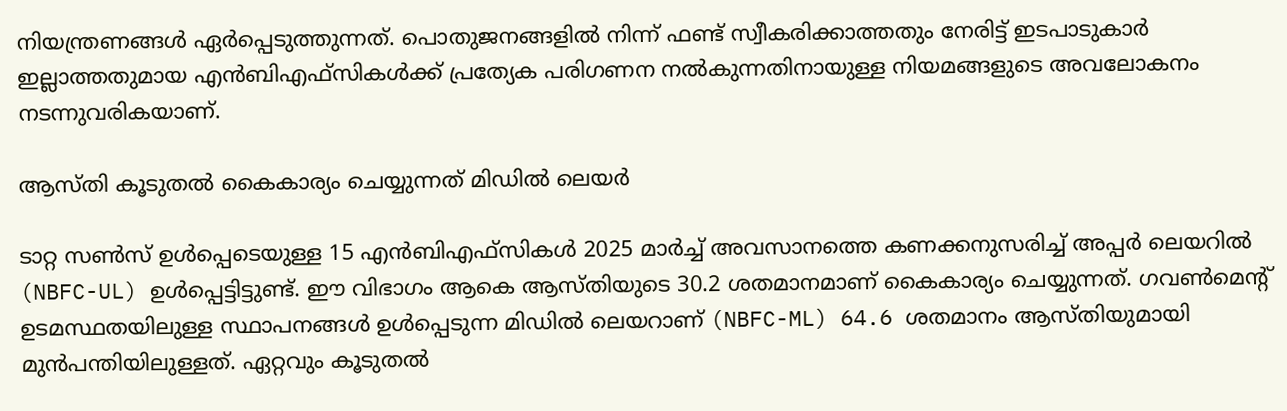നിയന്ത്രണങ്ങള്‍ ഏർപ്പെടുത്തുന്നത്. പൊതുജനങ്ങളില്‍ നിന്ന് ഫണ്ട് സ്വീകരിക്കാത്തതും നേരിട്ട് ഇടപാടുകാർ ഇല്ലാത്തതുമായ എൻ‌ബി‌എഫ്‌സികള്‍ക്ക് പ്രത്യേക പരിഗണന നല്‍കുന്നതിനായുള്ള നിയമങ്ങളുടെ അവലോകനം നടന്നുവരികയാണ്.

ആസ്തി കൂടുതല്‍ കൈകാര്യം ചെയ്യുന്നത് മിഡില്‍ ലെയര്‍

ടാറ്റ സണ്‍സ് ഉള്‍പ്പെടെയുള്ള 15 എൻ‌ബി‌എഫ്‌സികള്‍ 2025 മാർച്ച്‌ അവസാനത്തെ കണക്കനുസരിച്ച്‌ അപ്പർ ലെയറില്‍ (NBFC-UL) ഉള്‍പ്പെട്ടിട്ടുണ്ട്. ഈ വിഭാഗം ആകെ ആസ്തിയുടെ 30.2 ശതമാനമാണ് കൈകാര്യം ചെയ്യുന്നത്. ഗവണ്‍മെന്റ് ഉടമസ്ഥതയിലുള്ള സ്ഥാപനങ്ങള്‍ ഉള്‍പ്പെടുന്ന മിഡില്‍ ലെയറാണ് (NBFC-ML) 64.6 ശതമാനം ആസ്തിയുമായി മുൻപന്തിയിലുള്ളത്. ഏറ്റവും കൂടുതല്‍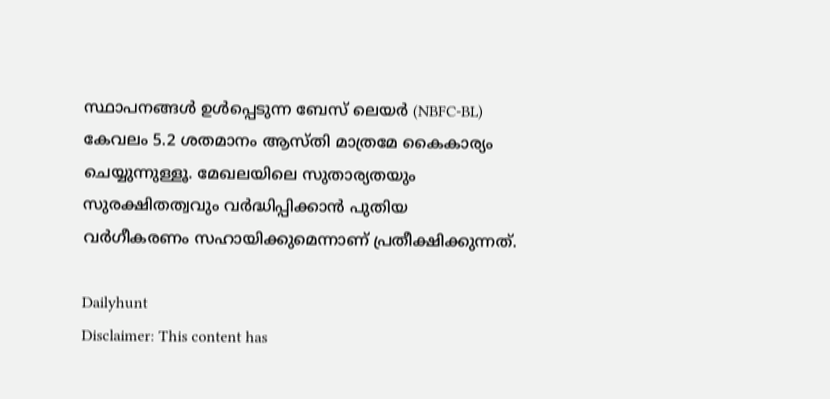സ്ഥാപനങ്ങള്‍ ഉള്‍പ്പെടുന്ന ബേസ് ലെയർ (NBFC-BL) കേവലം 5.2 ശതമാനം ആസ്തി മാത്രമേ കൈകാര്യം ചെയ്യുന്നുള്ളൂ. മേഖലയിലെ സുതാര്യതയും സുരക്ഷിതത്വവും വർദ്ധിപ്പിക്കാൻ പുതിയ വർഗീകരണം സഹായിക്കുമെന്നാണ് പ്രതീക്ഷിക്കുന്നത്.

Dailyhunt
Disclaimer: This content has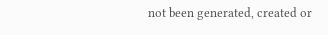not been generated, created or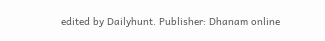edited by Dailyhunt. Publisher: Dhanam online